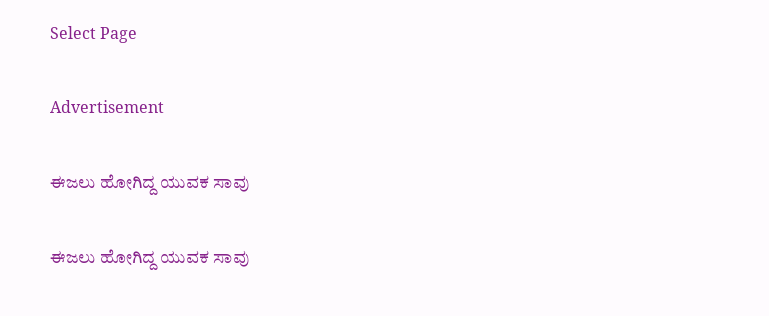Select Page

Advertisement

ಈಜಲು ಹೋಗಿದ್ದ ಯುವಕ ಸಾವು

ಈಜಲು ಹೋಗಿದ್ದ ಯುವಕ ಸಾವು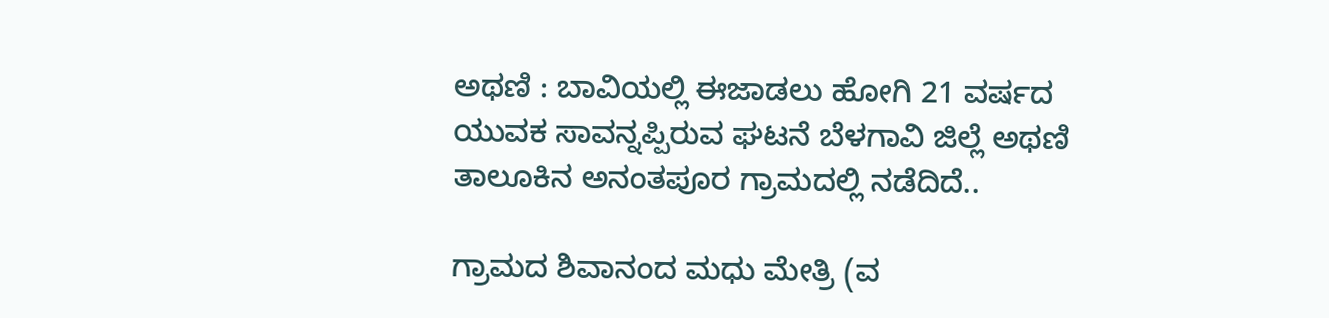ಅಥಣಿ : ಬಾವಿಯಲ್ಲಿ ಈಜಾಡಲು ಹೋಗಿ 21 ವರ್ಷದ ಯುವಕ ಸಾವನ್ನಪ್ಪಿರುವ ಘಟನೆ ಬೆಳಗಾವಿ ಜಿಲ್ಲೆ ಅಥಣಿ ತಾಲೂಕಿನ ಅನಂತಪೂರ ಗ್ರಾಮದಲ್ಲಿ ನಡೆದಿದೆ..

ಗ್ರಾಮದ ಶಿವಾನಂದ ಮಧು ಮೇತ್ರಿ (ವ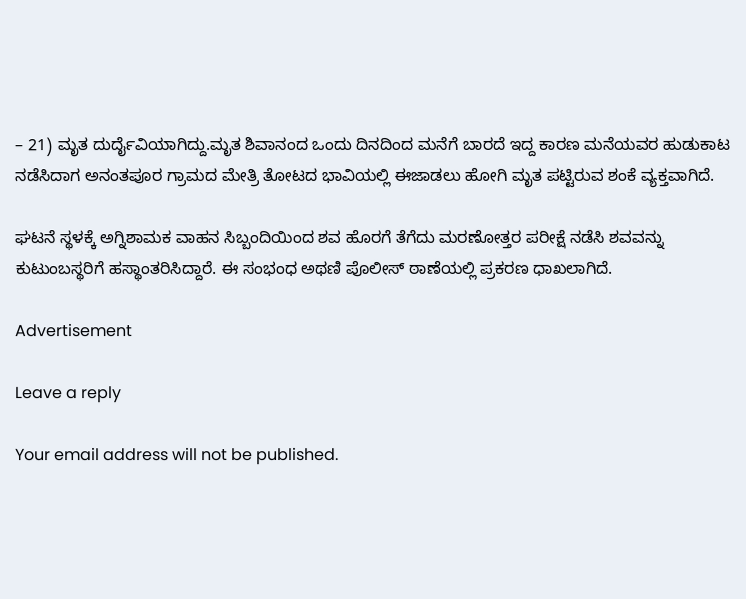– 21) ಮೃತ ದುರ್ದೈವಿಯಾಗಿದ್ದು.ಮೃತ ಶಿವಾನಂದ ಒಂದು ದಿನದಿಂದ ಮನೆಗೆ ಬಾರದೆ ಇದ್ದ ಕಾರಣ ಮನೆಯವರ ಹುಡುಕಾಟ ನಡೆಸಿದಾಗ ಅನಂತಪೂರ ಗ್ರಾಮದ ಮೇತ್ರಿ ತೋಟದ ಭಾವಿಯಲ್ಲಿ ಈಜಾಡಲು ಹೋಗಿ ಮೃತ ಪಟ್ಟಿರುವ ಶಂಕೆ ವ್ಯಕ್ತವಾಗಿದೆ.

ಘಟನೆ ಸ್ಥಳಕ್ಕೆ ಅಗ್ನಿಶಾಮಕ ವಾಹನ ಸಿಬ್ಬಂದಿಯಿಂದ ಶವ ಹೊರಗೆ ತೆಗೆದು ಮರಣೋತ್ತರ ಪರೀಕ್ಷೆ ನಡೆಸಿ ಶವವನ್ನು ಕುಟುಂಬಸ್ಥರಿಗೆ ಹಸ್ಥಾಂತರಿಸಿದ್ದಾರೆ. ಈ ಸಂಭಂಧ ಅಥಣಿ ಪೊಲೀಸ್ ಠಾಣೆಯಲ್ಲಿ ಪ್ರಕರಣ ಧಾಖಲಾಗಿದೆ.

Advertisement

Leave a reply

Your email address will not be published.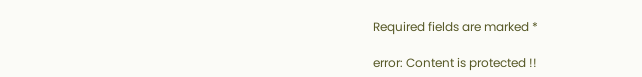Required fields are marked *

error: Content is protected !!